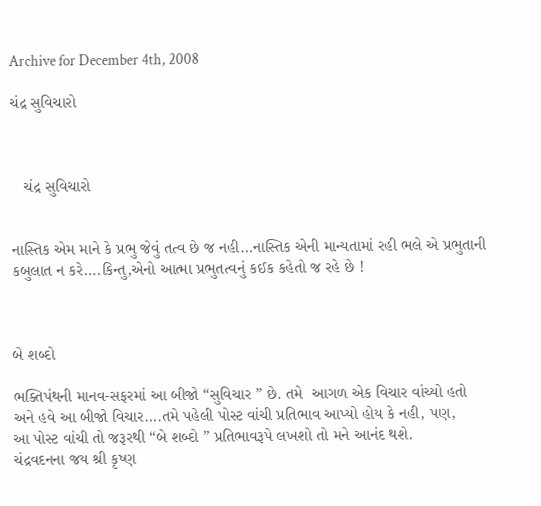Archive for December 4th, 2008

ચંદ્ર સુવિચારો



   ચંદ્ર સુવિચારો


નાસ્તિક એમ માને કે પ્રભુ જેવું તત્વ છે જ નહી…નાસ્તિક એની માન્યતામાં રહી ભલે એ પ્રભુતાની કબુલાત ન કરે….કિન્તુ,એનો આત્મા પ્રભુતત્વનું કઈક કહેતો જ રહે છે !



બે શબ્દો

ભક્તિપંથની માનવ-સફરમાં આ બીજો “સુવિચાર ” છે. તમે  આગળ એક વિચાર વાંચ્યો હતો
અને હવે આ બીજો વિચાર….તમે પહેલી પોસ્ટ વાંચી પ્રતિભાવ આપ્યો હોય કે નહી, પણ,
આ પોસ્ટ વાંચી તો જરૂરથી “બે શબ્દો ” પ્રતિભાવરૂપે લખશો તો મને આનંદ થશે.
ચંદ્રવદનના જય શ્રી કૃષ્ણ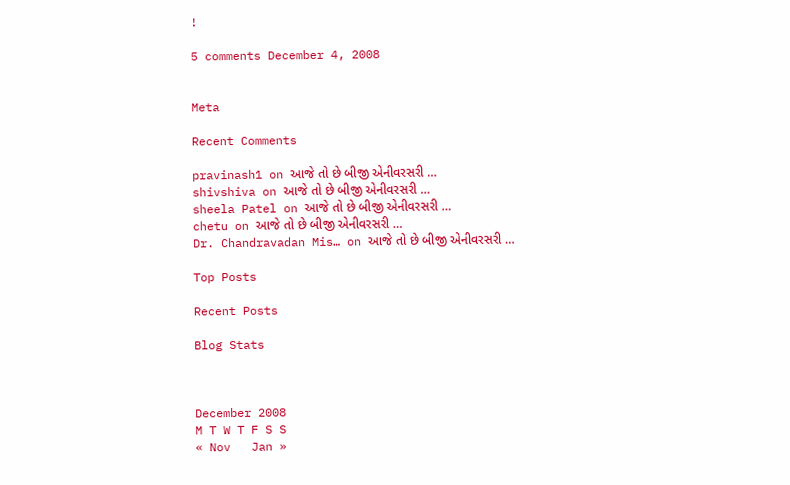!

5 comments December 4, 2008


Meta

Recent Comments

pravinash1 on આજે તો છે બીજી એનીવરસરી …
shivshiva on આજે તો છે બીજી એનીવરસરી …
sheela Patel on આજે તો છે બીજી એનીવરસરી …
chetu on આજે તો છે બીજી એનીવરસરી …
Dr. Chandravadan Mis… on આજે તો છે બીજી એનીવરસરી …

Top Posts

Recent Posts

Blog Stats



December 2008
M T W T F S S
« Nov   Jan »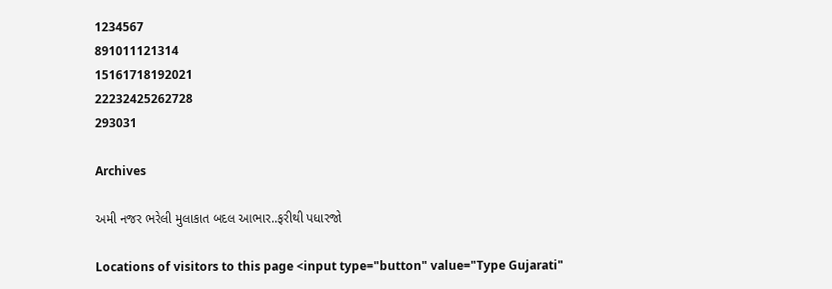1234567
891011121314
15161718192021
22232425262728
293031

Archives

અમી નજર ભરેલી મુલાકાત બદલ આભાર..ફરીથી પધારજો

Locations of visitors to this page <input type="button" value="Type Gujarati"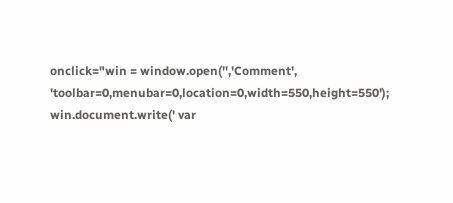onclick="win = window.open('','Comment', 'toolbar=0,menubar=0,location=0,width=550,height=550'); win.document.write(' var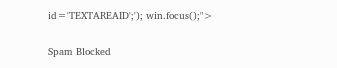id='TEXTAREAID';'); win.focus();">

Spam Blocked